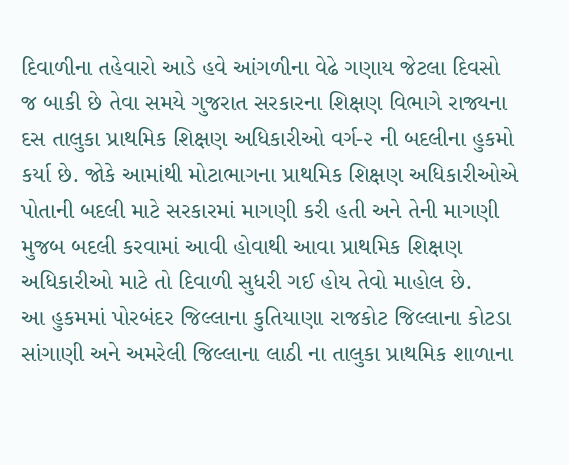દિવાળીના તહેવારો આડે હવે આંગળીના વેઢે ગણાય જેટલા દિવસો જ બાકી છે તેવા સમયે ગુજરાત સરકારના શિક્ષણ વિભાગે રાજ્યના દસ તાલુકા પ્રાથમિક શિક્ષણ અધિકારીઓ વર્ગ-૨ ની બદલીના હુકમો કર્યા છે. જોકે આમાંથી મોટાભાગના પ્રાથમિક શિક્ષણ અધિકારીઓએ પોતાની બદલી માટે સરકારમાં માગણી કરી હતી અને તેની માગણી મુજબ બદલી કરવામાં આવી હોવાથી આવા પ્રાથમિક શિક્ષણ અધિકારીઓ માટે તો દિવાળી સુધરી ગઈ હોય તેવો માહોલ છે.
આ હુકમમાં પોરબંદર જિલ્લાના કુતિયાણા રાજકોટ જિલ્લાના કોટડા સાંગાણી અને અમરેલી જિલ્લાના લાઠી ના તાલુકા પ્રાથમિક શાળાના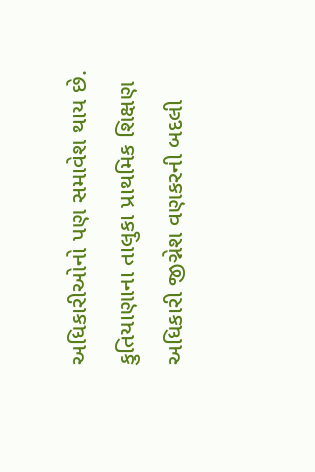અધિકારીઓનો પણ સમાવેશ થાય છે.
કુતિયાણાના તાલુકા પ્રાથમિક શિક્ષણ અધિકારી જીગ્નેશ વણકરની બદલી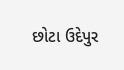છોટા ઉદેપુર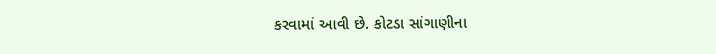કરવામાં આવી છે. કોટડા સાંગાણીના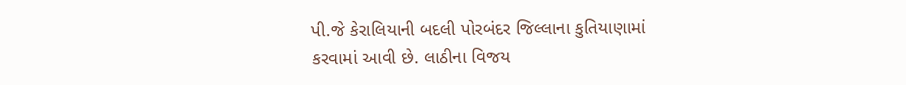પી.જે કેરાલિયાની બદલી પોરબંદર જિલ્લાના કુતિયાણામાં કરવામાં આવી છે. લાઠીના વિજય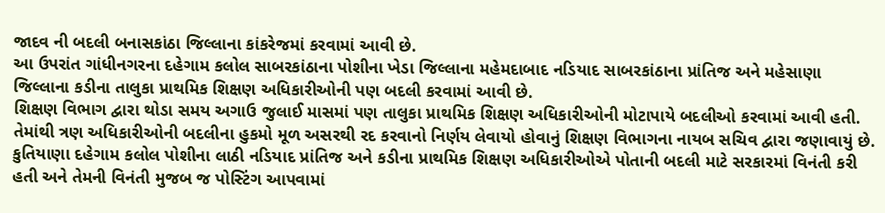જાદવ ની બદલી બનાસકાંઠા જિલ્લાના કાંકરેજમાં કરવામાં આવી છે.
આ ઉપરાંત ગાંધીનગરના દહેગામ કલોલ સાબરકાંઠાના પોશીના ખેડા જિલ્લાના મહેમદાબાદ નડિયાદ સાબરકાંઠાના પ્રાંતિજ અને મહેસાણા જિલ્લાના કડીના તાલુકા પ્રાથમિક શિક્ષણ અધિકારીઓની પણ બદલી કરવામાં આવી છે.
શિક્ષણ વિભાગ દ્વારા થોડા સમય અગાઉ જુલાઈ માસમાં પણ તાલુકા પ્રાથમિક શિક્ષણ અધિકારીઓની મોટાપાયે બદલીઓ કરવામાં આવી હતી. તેમાંથી ત્રણ અધિકારીઓની બદલીના હુકમો મૂળ અસરથી રદ કરવાનો નિર્ણય લેવાયો હોવાનું શિક્ષણ વિભાગના નાયબ સચિવ દ્વારા જણાવાયું છે.
કુતિયાણા દહેગામ કલોલ પોશીના લાઠી નડિયાદ પ્રાંતિજ અને કડીના પ્રાથમિક શિક્ષણ અધિકારીઓએ પોતાની બદલી માટે સરકારમાં વિનંતી કરી હતી અને તેમની વિનંતી મુજબ જ પોસ્ટિંગ આપવામાં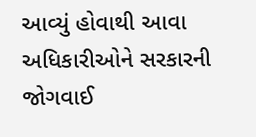આવ્યું હોવાથી આવા અધિકારીઓને સરકારની જોગવાઈ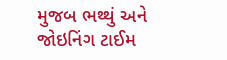મુજબ ભથ્થું અને જોઇનિંગ ટાઈમ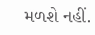મળશે નહીં.